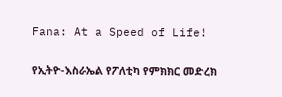Fana: At a Speed of Life!

የኢትዮ-እስራኤል የፖለቲካ የምክክር መድረክ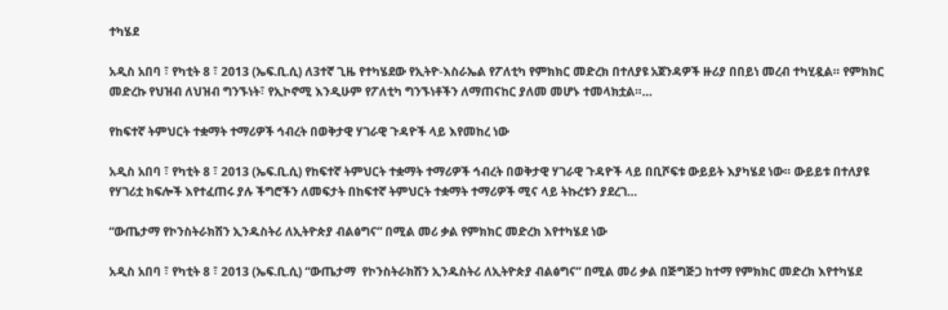ተካሄደ

አዲስ አበባ ፣ የካቲት 8 ፣ 2013 (ኤፍ.ቢ.ሲ) ለ3ተኛ ጊዜ የተካሄደው የኢትዮ-እስራኤል የፖለቲካ የምክክር መድረክ በተለያዩ አጀንዳዎች ዙሪያ በበይነ መረብ ተካሂዷል። የምክክር መድረኩ የህዝብ ለህዝብ ግንኙነት፣ የኢኮኖሚ እንዲሁም የፖለቲካ ግንኙነቶችን ለማጠናከር ያለመ መሆኑ ተመላክቷል።…

የከፍተኛ ትምህርት ተቋማት ተማሪዎች ኅብረት በወቅታዊ ሃገራዊ ጉዳዮች ላይ እየመከረ ነው

አዲስ አበባ ፣ የካቲት 8 ፣ 2013 (ኤፍ.ቢ.ሲ) የከፍተኛ ትምህርት ተቋማት ተማሪዎች ኅብረት በወቅታዊ ሃገራዊ ጉዳዮች ላይ በቢሾፍቱ ውይይት እያካሄደ ነው። ውይይቱ በተለያዩ የሃገሪቷ ክፍሎች እየተፈጠሩ ያሉ ችግሮችን ለመፍታት በከፍተኛ ትምህርት ተቋማት ተማሪዎች ሚና ላይ ትኩረቱን ያደረገ…

“ውጤታማ የኮንስትራክሽን ኢንዱስትሪ ለኢትዮጵያ ብልፅግና” በሚል መሪ ቃል የምክክር መድረክ እየተካሄደ ነው

አዲስ አበባ ፣ የካቲት 8 ፣ 2013 (ኤፍ.ቢ.ሲ) “ውጤታማ  የኮንስትራክሽን ኢንዱስትሪ ለኢትዮጵያ ብልፅግና” በሚል መሪ ቃል በጅግጅጋ ከተማ የምክክር መድረክ እየተካሄደ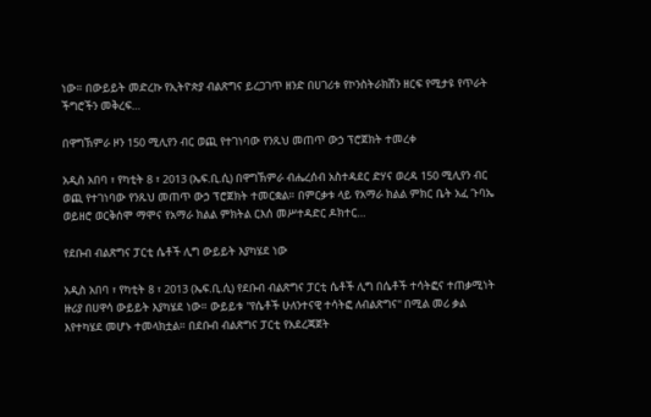ነው። በውይይት መድረኩ የኢትዮጵያ ብልጽግና ይረጋገጥ ዘንድ በሀገሪቱ የኮንስትራክሽን ዘርፍ የሚታዩ የጥራት ችግሮችን መቅረፍ…

በዋግኽምራ ዞን 150 ሚሊየን ብር ወጪ የተገነባው የንጹህ መጠጥ ውኃ ፕሮጀክት ተመረቀ

አዲስ አበባ ፣ የካቲት 8 ፣ 2013 (ኤፍ.ቢ.ሲ) በዋግኽምራ ብሔረሰብ አስተዳደር ድሃና ወረዳ 150 ሚሊየን ብር ወጪ የተገነባው የንጹህ መጠጥ ውኃ ፕሮጀክት ተመርቋል። በምርቃቱ ላይ የአማራ ክልል ምክር ቤት አፈ ጉባኤ ወይዘሮ ወርቅሰሞ ማሞና የአማራ ክልል ምክትል ርእሰ መሥተዳድር ዶክተር…

የደቡብ ብልጽግና ፓርቲ ሴቶች ሊግ ውይይት እያካሄደ ነው

አዲስ አበባ ፣ የካቲት 8 ፣ 2013 (ኤፍ.ቢ.ሲ) የደቡብ ብልጽግና ፓርቲ ሴቶች ሊግ በሴቶች ተሳትፎና ተጠቃሚነት ዙሪያ በሀዋሳ ውይይት እያካሄደ ነው። ውይይቱ "የሴቶች ሁለንተናዊ ተሳትፎ ለብልጽግና" በሚል መሪ ቃል እየተካሄደ መሆኑ ተመላክቷል። በደቡብ ብልጽግና ፓርቲ የአደረጃጀት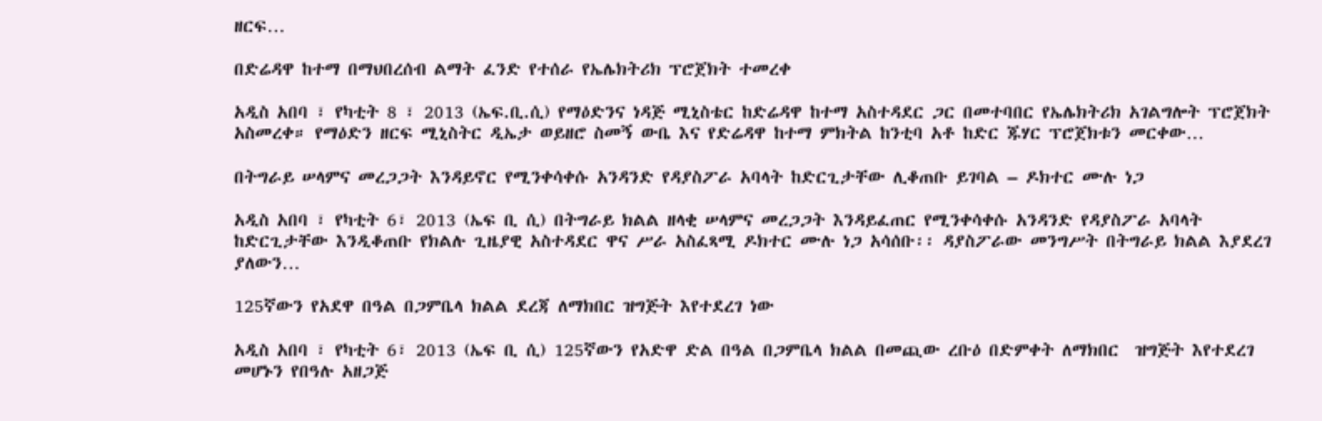ዘርፍ…

በድሬዳዋ ከተማ በማህበረሰብ ልማት ፈንድ የተሰራ የኤሌክትሪክ ፕሮጀክት ተመረቀ

አዲስ አበባ ፣ የካቲት 8 ፣ 2013 (ኤፍ.ቢ.ሲ) የማዕድንና ነዳጅ ሚኒስቴር ከድሬዳዋ ከተማ አስተዳደር ጋር በመተባበር የኤሌክትሪክ አገልግሎት ፕሮጀክት አስመረቀ። የማዕድን ዘርፍ ሚኒስትር ዲኤታ ወይዘሮ ስመኝ ውቤ እና የድሬዳዋ ከተማ ምክትል ከንቲባ አቶ ከድር ጁሃር ፕሮጀክቱን መርቀው…

በትግራይ ሠላምና መረጋጋት እንዳይኖር የሚንቀሳቀሱ አንዳንድ የዳያስፖራ አባላት ከድርጊታቸው ሊቆጠቡ ይገባል – ዶክተር ሙሉ ነጋ

አዲስ አበባ ፣ የካቲት 6፣ 2013 (ኤፍ ቢ ሲ) በትግራይ ክልል ዘላቂ ሠላምና መረጋጋት እንዳይፈጠር የሚንቀሳቀሱ አንዳንድ የዳያስፖራ አባላት ከድርጊታቸው እንዲቆጠቡ የክልሉ ጊዜያዊ አስተዳደር ዋና ሥራ አስፈጻሚ ዶክተር ሙሉ ነጋ አሳሰቡ፡፡ ዳያስፖራው መንግሥት በትግራይ ክልል እያደረገ ያለውን…

125ኛውን የአደዋ በዓል በጋምቤላ ክልል ደረጃ ለማክበር ዝግጅት እየተደረገ ነው

አዲስ አበባ ፣ የካቲት 6፣ 2013 (ኤፍ ቢ ሲ) 125ኛውን የአድዋ ድል በዓል በጋምቤላ ክልል በመጪው ረቡዕ በድምቀት ለማክበር  ዝግጅት እየተደረገ መሆኑን የበዓሉ አዘጋጅ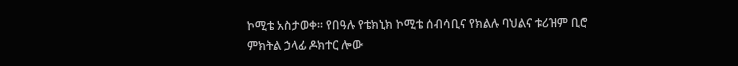ኮሚቴ አስታወቀ። የበዓሉ የቴክኒክ ኮሚቴ ሰብሳቢና የክልሉ ባህልና ቱሪዝም ቢሮ ምክትል ኃላፊ ዶክተር ሎው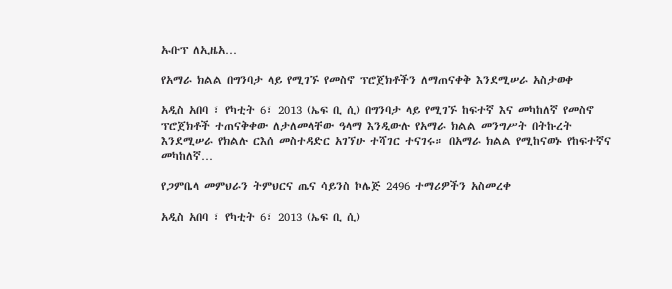ኡቡፕ ለኢዜአ…

የአማራ ክልል በግንባታ ላይ የሚገኙ የመስኖ ፕሮጀክቶችን ለማጠናቀቅ እንደሚሠራ አስታወቀ

አዲስ አበባ ፣ የካቲት 6፣ 2013 (ኤፍ ቢ ሲ) በግንባታ ላይ የሚገኙ ከፍተኛ እና መካከለኛ የመስኖ ፕሮጀክቶች ተጠናቅቀው ለታለመላቸው ዓላማ እንዲውሉ የአማራ ክልል መንግሥት በትኩረት እንደሚሠራ የክልሉ ርእሰ መስተዳድር አገኘሁ ተሻገር ተናገሩ። በአማራ ክልል የሚከናወኑ የከፍተኛና መካከለኛ…

የጋምቤላ መምህራን ትምህርና ጤና ሳይንስ ኮሌጅ 2496 ተማሪዎችን አስመረቀ

አዲስ አበባ ፣ የካቲት 6፣ 2013 (ኤፍ ቢ ሲ)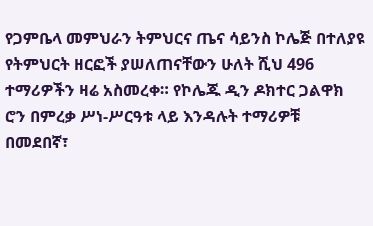የጋምቤላ መምህራን ትምህርና ጤና ሳይንስ ኮሌጅ በተለያዩ የትምህርት ዘርፎች ያሠለጠናቸውን ሁለት ሺህ 496 ተማሪዎችን ዛሬ አስመረቀ። የኮሌጁ ዲን ዶክተር ጋልዋክ ሮን በምረቃ ሥነ-ሥርዓቱ ላይ እንዳሉት ተማሪዎቹ  በመደበኛ፣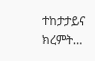ተከታታይና ክረምት…